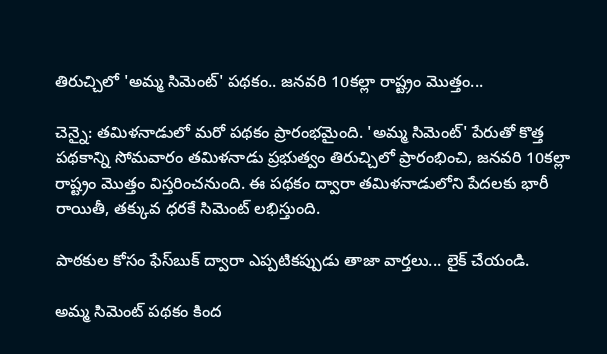తిరుచ్చిలో 'అమ్మ సిమెంట్' పథకం.. జనవరి 10కల్లా రాష్ట్రం మొత్తం...

చెన్నై: తమిళనాడులో మరో పథకం ప్రారంభమైంది. 'అమ్మ సిమెంట్' పేరుతో కొత్త పథకాన్ని సోమవారం తమిళనాడు ప్రభుత్వం తిరుచ్చిలో ప్రారంభించి, జనవరి 10కల్లా రాష్ట్రం మొత్తం విస్తరించనుంది. ఈ పథకం ద్వారా తమిళనాడులోని పేదలకు భారీ రాయితీ, తక్కువ ధరకే సిమెంట్ లభిస్తుంది.

పాఠకుల కోసం ఫేస్‌బుక్ ద్వారా ఎప్పటికప్పుడు తాజా వార్తలు... లైక్ చేయండి.

అమ్మ సిమెంట్ పథకం కింద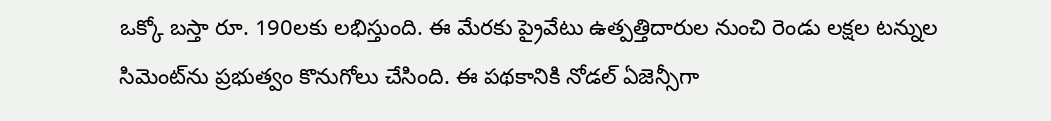ఒక్కో బస్తా రూ. 190లకు లభిస్తుంది. ఈ మేరకు ప్రైవేటు ఉత్పత్తిదారుల నుంచి రెండు లక్షల టన్నుల సిమెంట్‌ను ప్రభుత్వం కొనుగోలు చేసింది. ఈ పథకానికి నోడల్ ఏజెన్సీగా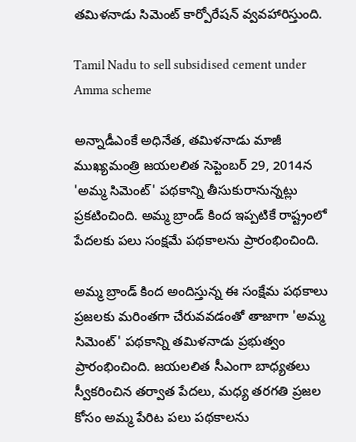తమిళనాడు సిమెంట్ కార్పోరేషన్ వ్వవహారిస్తుంది.

Tamil Nadu to sell subsidised cement under Amma scheme

అన్నాడీఎంకే అధినేత, తమిళనాడు మాజీ ముఖ్యమంత్రి జయలలిత సెప్టెంబర్ 29, 2014న 'అమ్మ సిమెంట్' పథకాన్ని తీసుకురానున్నట్లు ప్రకటించింది. అమ్మ బ్రాండ్ కింద ఇప్పటికే రాష్ట్రంలో పేదలకు పలు సంక్షమే పథకాలను ప్రారంభించింది.

అమ్మ బ్రాండ్ కింద అందిస్తున్న ఈ సంక్షేమ పథకాలు ప్రజలకు మరింతగా చేరువవడంతో తాజాగా 'అమ్మ సిమెంట్' పథకాన్ని తమిళనాడు ప్రభుత్వం ప్రారంభించింది. జయలలిత సీఎంగా బాధ్యతలు స్వీకరించిన తర్వాత పేదలు, మధ్య తరగతి ప్రజల కోసం అమ్మ పేరిట పలు పథకాలను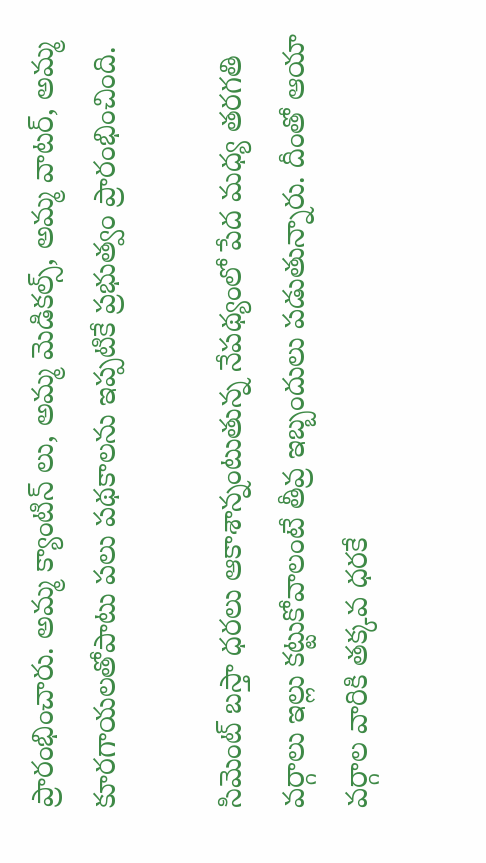ప్రారంభించారు. అమ్మ క్యాంటిన్ లు, అమ్మ మెడికల్స్, అమ్మ వాటర్, అమ్మ కూరగాయలతోపాటు పలు పథకాలను ఇప్పటికే ప్రభుత్వం ప్రారంభించింది.

సిమెంట్ బస్తా ధరలు ఆకాశాన్నంటుతున్న నేపథ్యంలో పేద మధ్య తరగతి వర్గాలు ఇల్లు కట్టుకోవాలంటే తీవ్ర ఇబ్బందులు పడుతున్నారు. దీంతో ఆయా వర్గాల వారికి తక్కవ ధరకే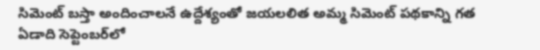సిమెంట్ బస్తా అందించాలనే ఉద్దేశ్యంతో జయలలిత అమ్మ సిమెంట్ పథకాన్ని గత ఏడాది సెప్టెంబర్‌లో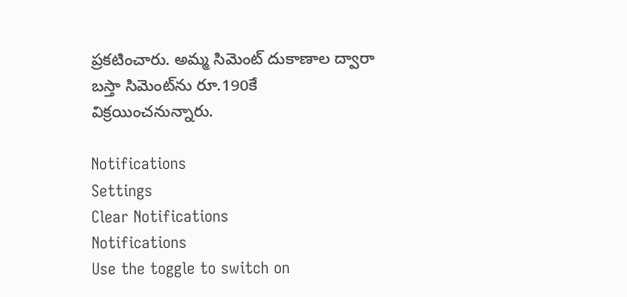ప్రకటించారు. అమ్మ సిమెంట్ దుకాణాల ద్వారా బస్తా సిమెంట్‌ను రూ.190కే విక్రయించనున్నారు.

Notifications
Settings
Clear Notifications
Notifications
Use the toggle to switch on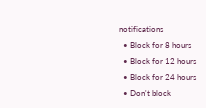notifications
  • Block for 8 hours
  • Block for 12 hours
  • Block for 24 hours
  • Don't block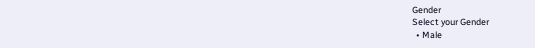Gender
Select your Gender
  • Male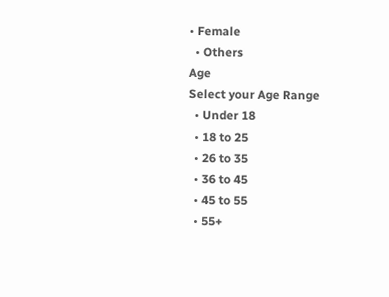• Female
  • Others
Age
Select your Age Range
  • Under 18
  • 18 to 25
  • 26 to 35
  • 36 to 45
  • 45 to 55
  • 55+